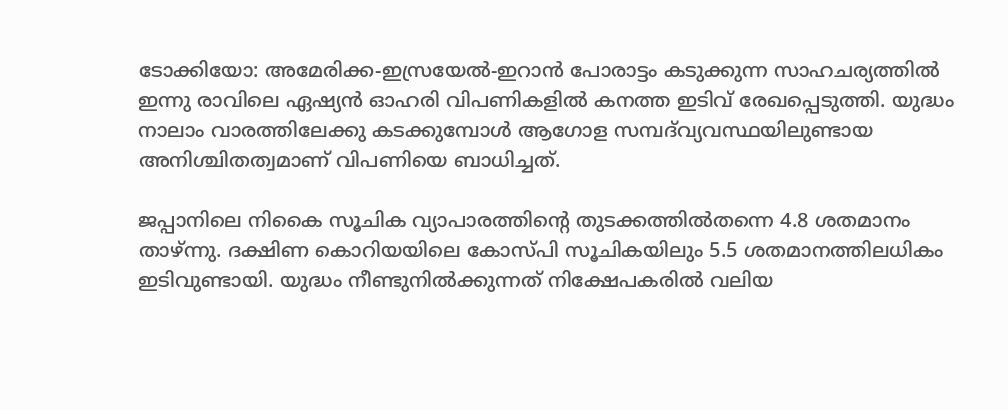ടോക്കിയോ: അമേരിക്ക-ഇസ്രയേൽ-ഇറാൻ പോരാട്ടം കടുക്കുന്ന സാഹചര്യത്തിൽ ഇന്നു രാവിലെ ഏഷ്യൻ ഓഹരി വിപണികളിൽ കനത്ത ഇടിവ് രേഖപ്പെടുത്തി. യുദ്ധം നാലാം വാരത്തിലേക്കു കടക്കുമ്പോൾ ആഗോള സമ്പദ്‌വ്യവസ്ഥയിലുണ്ടായ അനിശ്ചിതത്വമാണ് വിപണിയെ ബാധിച്ചത്.

ജപ്പാനിലെ നികൈ സൂചിക വ്യാപാരത്തിന്‍റെ തുടക്കത്തിൽതന്നെ 4.8 ശതമാനം താഴ്ന്നു. ദക്ഷിണ കൊറിയയിലെ കോസ്പി സൂചികയിലും 5.5 ശതമാനത്തിലധികം ഇടിവുണ്ടായി. യുദ്ധം നീണ്ടുനിൽക്കുന്നത് നിക്ഷേപകരിൽ വലിയ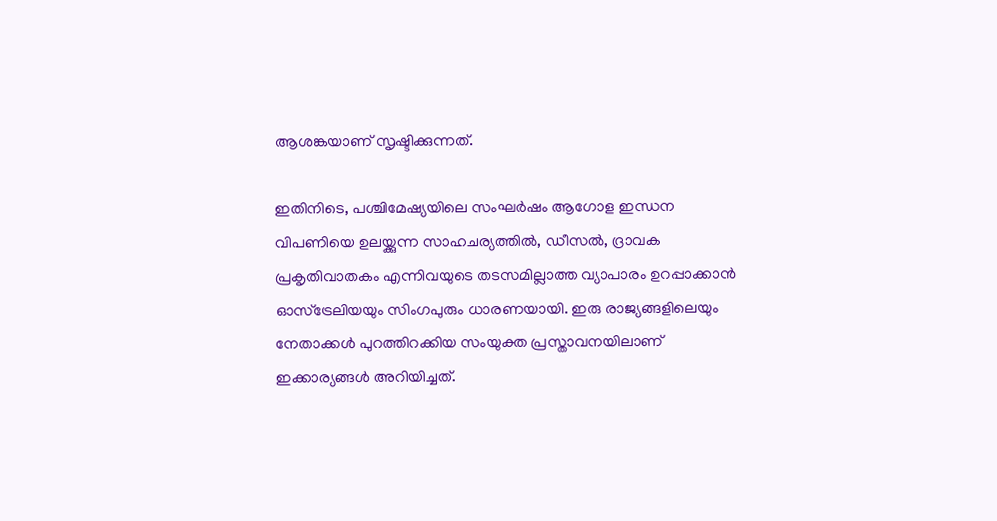ആശങ്കയാണ് സൃഷ്ടിക്കുന്നത്.

ഇതിനിടെ, പശ്ചിമേഷ്യയിലെ സംഘർഷം ആഗോള ഇന്ധന വിപണിയെ ഉലയ്ക്കുന്ന സാഹചര്യത്തിൽ, ഡീസൽ, ദ്രാവക പ്രകൃതിവാതകം എന്നിവയുടെ തടസമില്ലാത്ത വ്യാപാരം ഉറപ്പാക്കാൻ ഓസ്‌ട്രേലിയയും സിംഗപുരും ധാരണയായി. ഇരു രാജ്യങ്ങളിലെയും നേതാക്കൾ പുറത്തിറക്കിയ സംയുക്ത പ്രസ്താവനയിലാണ് ഇക്കാര്യങ്ങൾ അറിയിച്ചത്.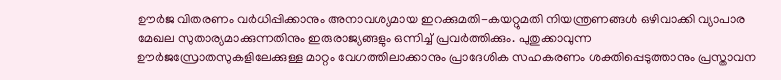ഊർജ വിതരണം വർധിപ്പിക്കാനും അനാവശ്യമായ ഇറക്കുമതി-കയറ്റുമതി നിയന്ത്രണങ്ങൾ ഒഴിവാക്കി വ്യാപാര മേഖല സുതാര്യമാക്കുന്നതിനും ഇരുരാജ്യങ്ങളും ഒന്നിച്ച് പ്രവർത്തിക്കും. പുതുക്കാവുന്ന ഊർജസ്രോതസുകളിലേക്കുള്ള മാറ്റം വേഗത്തിലാക്കാനും പ്രാദേശിക സഹകരണം ശക്തിപ്പെടുത്താനും പ്രസ്താവന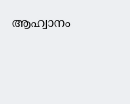ആഹ്വാനം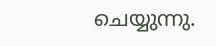ചെയ്യുന്നു.